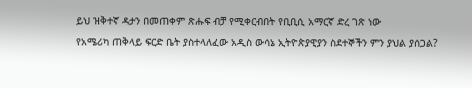ይህ ዝቅተኛ ዳታን በመጠቀም ጽሑፍ ብቻ የሚቀርብበት የቢቢሲ አማርኛ ድረ ገጽ ነው
የአሜሪካ ጠቅላይ ፍርድ ቤት ያስተላለፈው አዲስ ውሳኔ ኢትዮጵያዊያን ስደተኞችን ምን ያህል ያሰጋል?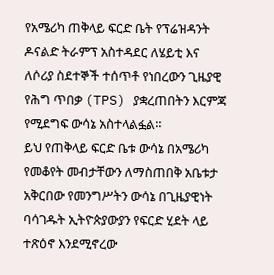የአሜሪካ ጠቅላይ ፍርድ ቤት የፕሬዝዳንት ዶናልድ ትራምፕ አስተዳደር ለሄይቲ እና ለሶሪያ ስደተኞች ተሰጥቶ የነበረውን ጊዜያዊ የሕግ ጥበቃ (TPS) ያቋረጠበትን እርምጃ የሚደግፍ ውሳኔ አስተላልፏል።
ይህ የጠቅላይ ፍርድ ቤቱ ውሳኔ በአሜሪካ የመቆየት መብታቸውን ለማስጠበቅ አቤቱታ አቅርበው የመንግሥትን ውሳኔ በጊዜያዊነት ባሳገዱት ኢትዮጵያውያን የፍርድ ሂደት ላይ ተጽዕኖ እንደሚኖረው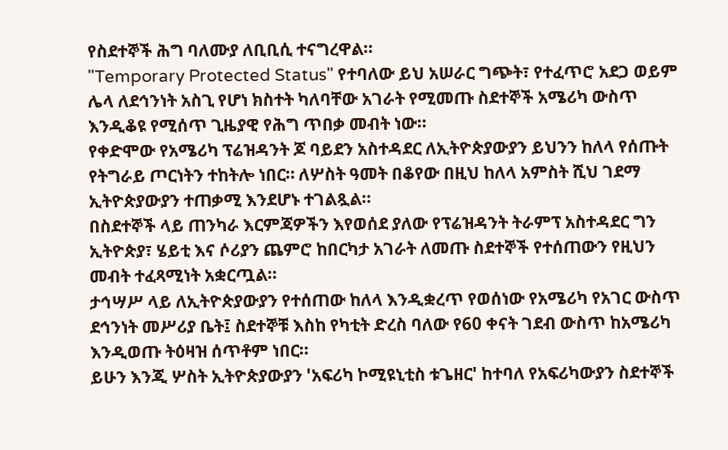የስደተኞች ሕግ ባለሙያ ለቢቢሲ ተናግረዋል።
"Temporary Protected Status" የተባለው ይህ አሠራር ግጭት፣ የተፈጥሮ አደጋ ወይም ሌላ ለደኅንነት አስጊ የሆነ ክስተት ካለባቸው አገራት የሚመጡ ስደተኞች አሜሪካ ውስጥ እንዲቆዩ የሚሰጥ ጊዜያዊ የሕግ ጥበቃ መብት ነው።
የቀድሞው የአሜሪካ ፕሬዝዳንት ጆ ባይደን አስተዳደር ለኢትዮጵያውያን ይህንን ከለላ የሰጡት የትግራይ ጦርነትን ተከትሎ ነበር። ለሦስት ዓመት በቆየው በዚህ ከለላ አምስት ሺህ ገደማ ኢትዮጵያውያን ተጠቃሚ እንደሆኑ ተገልጿል።
በስደተኞች ላይ ጠንካራ እርምጃዎችን እየወሰደ ያለው የፕሬዝዳንት ትራምፕ አስተዳደር ግን ኢትዮጵያ፣ ሄይቲ እና ሶሪያን ጨምሮ ከበርካታ አገራት ለመጡ ስደተኞች የተሰጠውን የዚህን መብት ተፈጻሚነት አቋርጧል።
ታኅሣሥ ላይ ለኢትዮጵያውያን የተሰጠው ከለላ እንዲቋረጥ የወሰነው የአሜሪካ የአገር ውስጥ ደኅንነት መሥሪያ ቤት፤ ስደተኞቹ እስከ የካቲት ድረስ ባለው የ60 ቀናት ገደብ ውስጥ ከአሜሪካ እንዲወጡ ትዕዛዝ ሰጥቶም ነበር።
ይሁን እንጂ ሦስት ኢትዮጵያውያን 'አፍሪካ ኮሚዩኒቲስ ቱጌዘር' ከተባለ የአፍሪካውያን ስደተኞች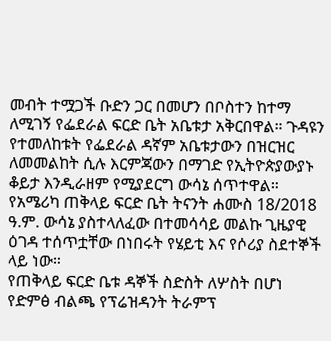መብት ተሟጋች ቡድን ጋር በመሆን በቦስተን ከተማ ለሚገኝ የፌደራል ፍርድ ቤት አቤቱታ አቅርበዋል። ጉዳዩን የተመለከቱት የፌደራል ዳኛም አቤቱታውን በዝርዝር ለመመልከት ሲሉ እርምጃውን በማገድ የኢትዮጵያውያኑ ቆይታ እንዲራዘም የሚያደርግ ውሳኔ ሰጥተዋል።
የአሜሪካ ጠቅላይ ፍርድ ቤት ትናንት ሐሙስ 18/2018 ዓ.ም. ውሳኔ ያስተላለፈው በተመሳሳይ መልኩ ጊዜያዊ ዕገዳ ተሰጥቷቸው በነበሩት የሄይቲ እና የሶሪያ ስደተኞች ላይ ነው።
የጠቅላይ ፍርድ ቤቱ ዳኞች ስድስት ለሦስት በሆነ የድምፅ ብልጫ የፕሬዝዳንት ትራምፕ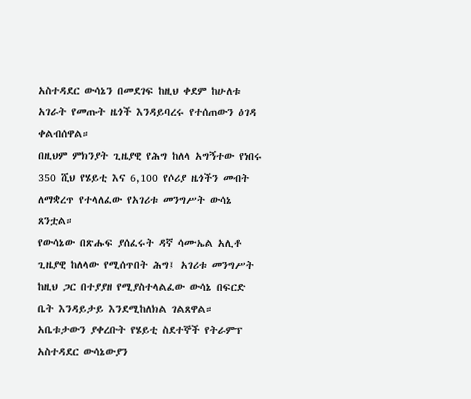አስተዳደር ውሳኔን በመደገፍ ከዚህ ቀደም ከሁለቱ አገራት የመጡት ዜጎች እንዳይባረሩ የተሰጠውን ዕገዳ ቀልብሰዋል።
በዚህም ምክንያት ጊዜያዊ የሕግ ከለላ አግኝተው የነበሩ 350 ሺህ የሄይቲ እና 6,100 የሶሪያ ዜጎችን መብት ለማቋረጥ የተላለፈው የአገሪቱ መንግሥት ውሳኔ ጸንቷል።
የውሳኔው በጽሑፍ ያሰፈሩት ዳኛ ሳሙኤል አሊቶ ጊዜያዊ ከለላው የሚሰጥበት ሕግ፤ አገሪቱ መንግሥት ከዚህ ጋር በተያያዘ የሚያስተላልፈው ውሳኔ በፍርድ ቤት እንዳይታይ እንደሚከለክል ገልጸዋል።
አቤቱታውን ያቀረቡት የሄይቲ ስደተኞች የትራምፕ አስተዳደር ውሳኔውያን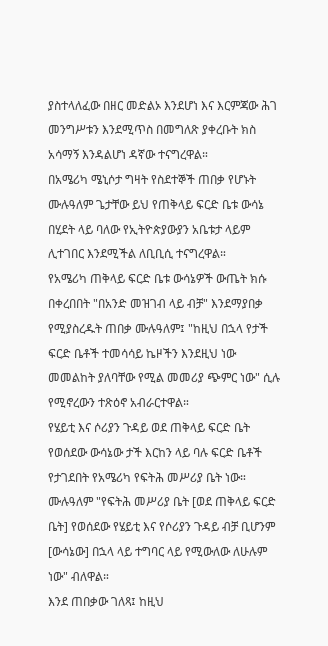ያስተላለፈው በዘር መድልኦ እንደሆነ እና እርምጃው ሕገ መንግሥቱን እንደሚጥስ በመግለጽ ያቀረቡት ክስ አሳማኝ እንዳልሆነ ዳኛው ተናግረዋል።
በአሜሪካ ሜኒሶታ ግዛት የስደተኞች ጠበቃ የሆኑት ሙሉዓለም ጌታቸው ይህ የጠቅላይ ፍርድ ቤቱ ውሳኔ በሂደት ላይ ባለው የኢትዮጵያውያን አቤቱታ ላይም ሊተገበር እንደሚችል ለቢቢሲ ተናግረዋል።
የአሜሪካ ጠቅላይ ፍርድ ቤቱ ውሳኔዎች ውጤት ክሱ በቀረበበት "በአንድ መዝገብ ላይ ብቻ" እንደማያበቃ የሚያስረዱት ጠበቃ ሙሉዓለም፤ "ከዚህ በኋላ የታች ፍርድ ቤቶች ተመሳሳይ ኬዞችን እንደዚህ ነው መመልከት ያለባቸው የሚል መመሪያ ጭምር ነው" ሲሉ የሚኖረውን ተጽዕኖ አብራርተዋል።
የሄይቲ እና ሶሪያን ጉዳይ ወደ ጠቅላይ ፍርድ ቤት የወሰደው ውሳኔው ታች እርከን ላይ ባሉ ፍርድ ቤቶች የታገደበት የአሜሪካ የፍትሕ መሥሪያ ቤት ነው።
ሙሉዓለም "የፍትሕ መሥሪያ ቤት [ወደ ጠቅላይ ፍርድ ቤት] የወሰደው የሄይቲ እና የሶሪያን ጉዳይ ብቻ ቢሆንም [ውሳኔው] በኋላ ላይ ተግባር ላይ የሚውለው ለሁሉም ነው" ብለዋል።
እንደ ጠበቃው ገለጻ፤ ከዚህ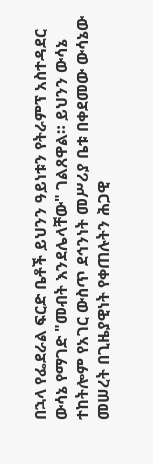በኋላ የፌደራል ፍርድ ቤቶች ይህንን ዓይነቱን የትራምፕ አስተዳደር ውሳኔ የማገድ "መብት እንደሌላቸው" ገልጸዋል። ይህንን ውሳኔ ተከትሎም የአገር ውስጥ ደኅንነት መሥሪያ ቤቱ በቀደመው ውሳኔው መሠረት በጊዜያዊነት የቀጠሉትን ሕጋዊ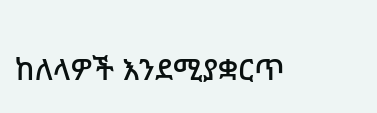ከለላዎች እንደሚያቋርጥ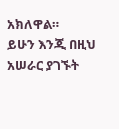አክለዋል።
ይሁን እንጂ በዚህ አሠራር ያገኙት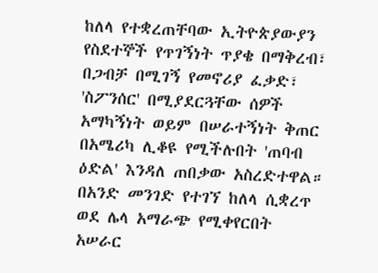ከለላ የተቋረጠቸባው ኢትዮጵያውያን የስደተኞች የጥገኝነት ጥያቄ በማቅረብ፣ በጋብቻ በሚገኝ የመኖሪያ ፈቃድ፣ 'ስፖንሰር' በሚያደርጓቸው ሰዎች አማካኝነት ወይም በሠራተኝነት ቅጠር በአሜሪካ ሊቆዩ የሚችሉበት 'ጠባብ ዕድል' እንዳለ ጠበቃው አስረድተዋል።
በአንድ መንገድ የተገኘ ከለላ ሲቋረጥ ወደ ሌላ አማራጭ የሚቀየርበት አሠራር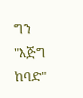ግን "እጅግ ከባድ"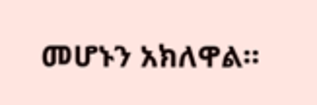መሆኑን አክለዋል።